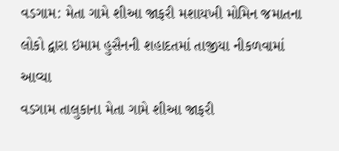વડગામ: મેતા ગામે શીઆ જાફરી મશાયખી મોમિન જમાતના લોકો દ્વારા ઇમામ હુસૈનની શહાદતમાં તાજીયા નીકળવામાં આવ્યા
વડગામ તાલુકાના મેતા ગામે શીઆ જાફરી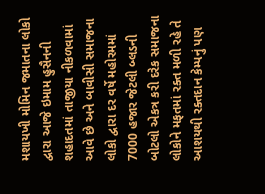મશાયખી મોમિન જમાતના લોકો દ્વારા આજે ઇમામ હુસૈનની શહાદતમાં તાજીયા નીકળવામાં આવે છે અને બાવીસી સમાજના લોકો દ્વારા દર વર્ષે મહોરમમાં 7000 હજાર જેટલી બ્લડની બોટલો એકત્ર કરી દરેક સમાજના લોકોને મફતમાં રક્ત મળી રહે તે આશયથી રક્તદાન કેમ્પનું પણ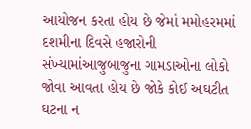આયોજન કરતા હોય છે જેમાં મમોહરમમાં દશમીના દિવસે હજારોની સંખ્યામાંઆજુબાજુના ગામડાઓના લોકો જોવા આવતા હોય છે જોકે કોઈ અઘટીત ઘટના ન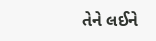તેને લઈને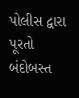પોલીસ દ્વારા પૂરતો બંદોબસ્ત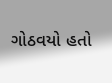ગોઠવયો હતો